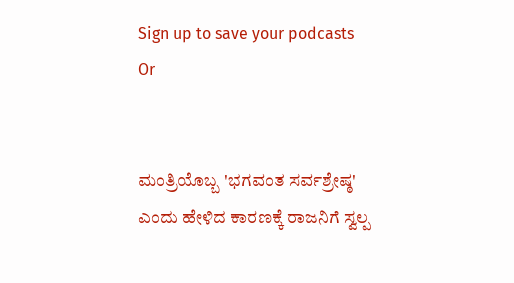Sign up to save your podcasts
Or


ಮಂತ್ರಿಯೊಬ್ಬ 'ಭಗವಂತ ಸರ್ವಶ್ರೇಷ್ಠ' ಎಂದು ಹೇಳಿದ ಕಾರಣಕ್ಕೆ ರಾಜನಿಗೆ ಸ್ವಲ್ಪ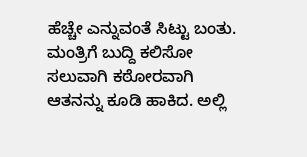ಹೆಚ್ಚೇ ಎನ್ನುವಂತೆ ಸಿಟ್ಟು ಬಂತು. ಮಂತ್ರಿಗೆ ಬುದ್ದಿ ಕಲಿಸೋ ಸಲುವಾಗಿ ಕಠೋರವಾಗಿ ಆತನನ್ನು ಕೂಡಿ ಹಾಕಿದ. ಅಲ್ಲಿ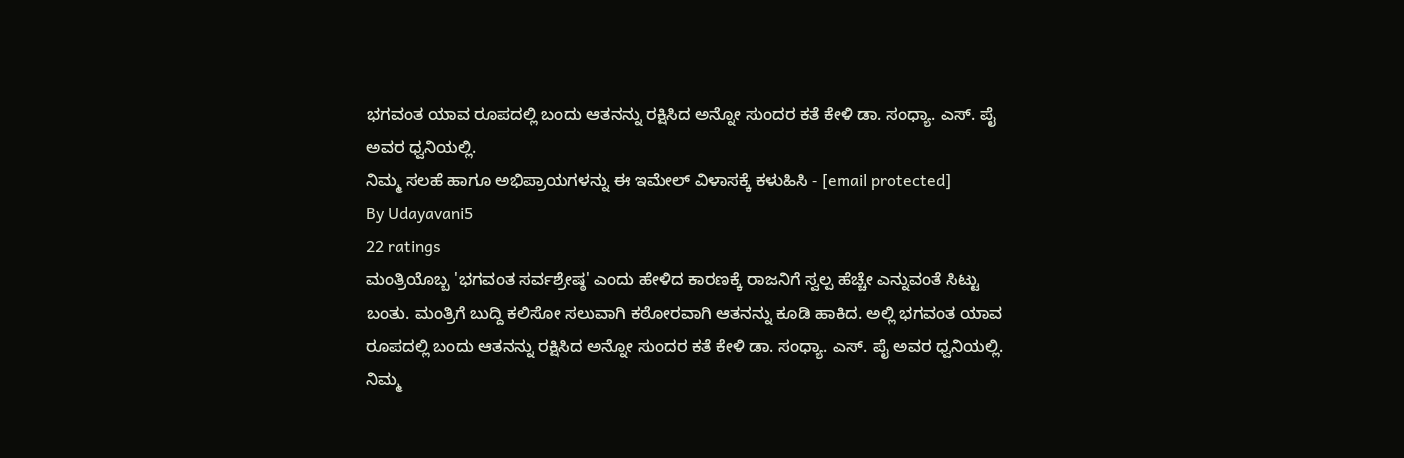ಭಗವಂತ ಯಾವ ರೂಪದಲ್ಲಿ ಬಂದು ಆತನನ್ನು ರಕ್ಷಿಸಿದ ಅನ್ನೋ ಸುಂದರ ಕತೆ ಕೇಳಿ ಡಾ. ಸಂಧ್ಯಾ. ಎಸ್. ಪೈ ಅವರ ಧ್ವನಿಯಲ್ಲಿ.
ನಿಮ್ಮ ಸಲಹೆ ಹಾಗೂ ಅಭಿಪ್ರಾಯಗಳನ್ನು ಈ ಇಮೇಲ್ ವಿಳಾಸಕ್ಕೆ ಕಳುಹಿಸಿ - [email protected]
By Udayavani5
22 ratings
ಮಂತ್ರಿಯೊಬ್ಬ 'ಭಗವಂತ ಸರ್ವಶ್ರೇಷ್ಠ' ಎಂದು ಹೇಳಿದ ಕಾರಣಕ್ಕೆ ರಾಜನಿಗೆ ಸ್ವಲ್ಪ ಹೆಚ್ಚೇ ಎನ್ನುವಂತೆ ಸಿಟ್ಟು ಬಂತು. ಮಂತ್ರಿಗೆ ಬುದ್ದಿ ಕಲಿಸೋ ಸಲುವಾಗಿ ಕಠೋರವಾಗಿ ಆತನನ್ನು ಕೂಡಿ ಹಾಕಿದ. ಅಲ್ಲಿ ಭಗವಂತ ಯಾವ ರೂಪದಲ್ಲಿ ಬಂದು ಆತನನ್ನು ರಕ್ಷಿಸಿದ ಅನ್ನೋ ಸುಂದರ ಕತೆ ಕೇಳಿ ಡಾ. ಸಂಧ್ಯಾ. ಎಸ್. ಪೈ ಅವರ ಧ್ವನಿಯಲ್ಲಿ.
ನಿಮ್ಮ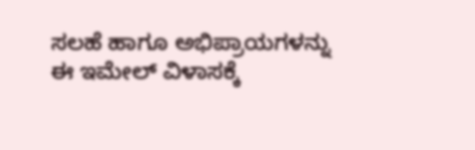ಸಲಹೆ ಹಾಗೂ ಅಭಿಪ್ರಾಯಗಳನ್ನು ಈ ಇಮೇಲ್ ವಿಳಾಸಕ್ಕೆ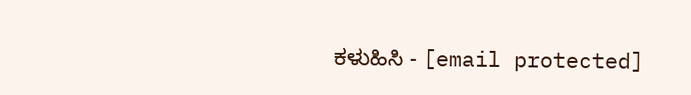ಕಳುಹಿಸಿ - [email protected]